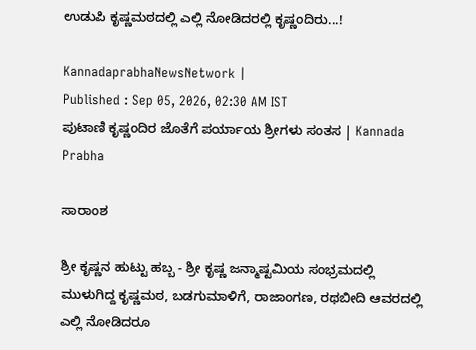ಉಡುಪಿ ಕೃಷ್ಣಮಠದಲ್ಲಿ ಎಲ್ಲಿ ನೋಡಿದರಲ್ಲಿ ಕೃಷ್ಣಂದಿರು...!

KannadaprabhaNewsNetwork |
Published : Sep 05, 2026, 02:30 AM IST
ಪುಟಾಣಿ ಕೃಷ್ಣಂದಿರ ಜೊತೆಗೆ ಪರ್ಯಾಯ ಶ್ರೀಗಳು ಸಂತಸ | Kannada Prabha

ಸಾರಾಂಶ

ಶ್ರೀ ಕೃಷ್ಣನ ಹುಟ್ಟು ಹಬ್ಬ - ಶ್ರೀ ಕೃಷ್ಣ ಜನ್ಮಾಷ್ಟಮಿಯ ಸಂಭ್ರಮದಲ್ಲಿ ಮುಳುಗಿದ್ದ ಕೃಷ್ಣಮಠ, ಬಡಗುಮಾಳಿಗೆ, ರಾಜಾಂಗಣ, ರಥಬೀದಿ ಆವರದಲ್ಲಿ ಎಲ್ಲಿ ನೋಡಿದರೂ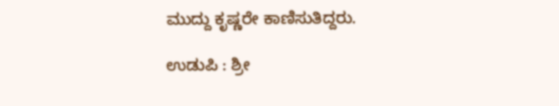ಮುದ್ದು ಕೃಷ್ಣರೇ ಕಾಣಿಸುತಿದ್ದರು.

ಉಡುಪಿ : ಶ್ರೀ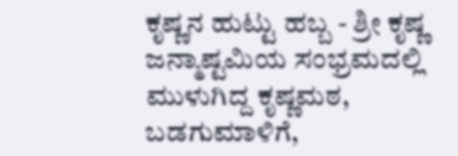ಕೃಷ್ಣನ ಹುಟ್ಟು ಹಬ್ಬ - ಶ್ರೀ ಕೃಷ್ಣ ಜನ್ಮಾಷ್ಟಮಿಯ ಸಂಭ್ರಮದಲ್ಲಿ ಮುಳುಗಿದ್ದ ಕೃಷ್ಣಮಠ, ಬಡಗುಮಾಳಿಗೆ,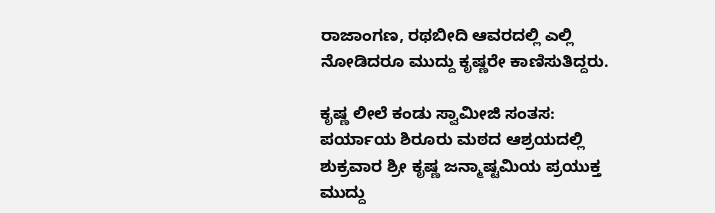ರಾಜಾಂಗಣ, ರಥಬೀದಿ ಆವರದಲ್ಲಿ ಎಲ್ಲಿ ನೋಡಿದರೂ ಮುದ್ದು ಕೃಷ್ಣರೇ ಕಾಣಿಸುತಿದ್ದರು.

ಕೃಷ್ಣ ಲೀಲೆ ಕಂಡು ಸ್ವಾಮೀಜಿ ಸಂತಸ: ಪರ್ಯಾಯ ಶಿರೂರು ಮಠದ ಆಶ್ರಯದಲ್ಲಿ ಶುಕ್ರವಾರ ಶ್ರೀ ಕೃಷ್ಣ ಜನ್ಮಾಷ್ಟಮಿಯ ಪ್ರಯುಕ್ತ ಮುದ್ದು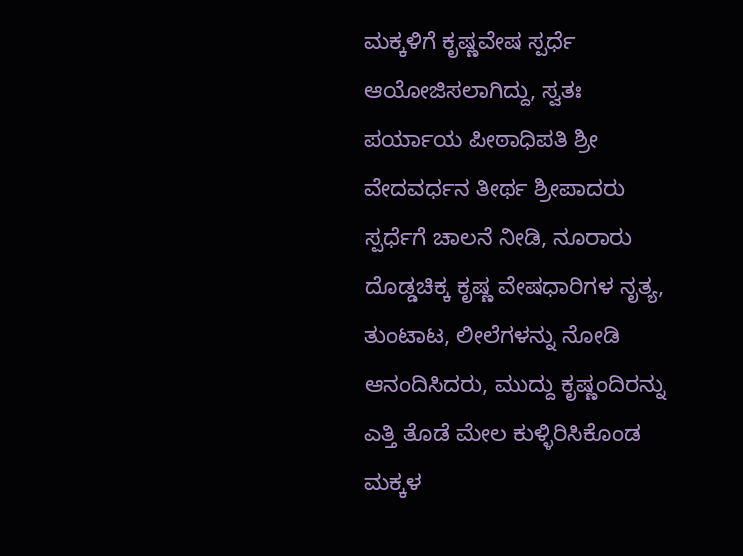ಮಕ್ಕಳಿಗೆ ಕೃಷ್ಣವೇಷ ಸ್ಪರ್ಧೆ ಆಯೋಜಿಸಲಾಗಿದ್ದು, ಸ್ವತಃ ಪರ್ಯಾಯ ಪೀಠಾಧಿಪತಿ ಶ್ರೀ ವೇದವರ್ಧನ ತೀರ್ಥ ಶ್ರೀಪಾದರು ಸ್ಪರ್ಧೆಗೆ ಚಾಲನೆ ನೀಡಿ, ನೂರಾರು ದೊಡ್ಡಚಿಕ್ಕ ಕೃಷ್ಣ ವೇಷಧಾರಿಗಳ ನೃತ್ಯ, ತುಂಟಾಟ, ಲೀಲೆಗಳನ್ನು ನೋಡಿ ಆನಂದಿಸಿದರು, ಮುದ್ದು ಕೃಷ್ಣಂದಿರನ್ನು ಎತ್ತಿ ತೊಡೆ ಮೇಲ ಕುಳ್ಳಿರಿಸಿಕೊಂಡ ಮಕ್ಕಳ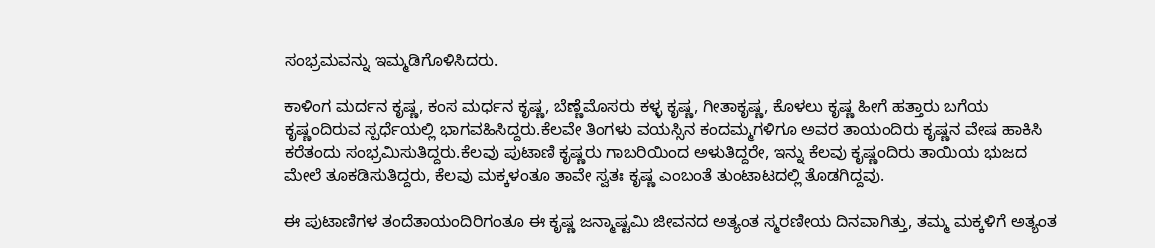ಸಂಭ್ರಮವನ್ನು ಇಮ್ಮಡಿಗೊಳಿಸಿದರು.

ಕಾಳಿಂಗ ಮರ್ದನ ಕೃಷ್ಣ, ಕಂಸ ಮರ್ಧನ ಕೃಷ್ಣ, ಬೆಣ್ಣೆಮೊಸರು ಕಳ್ಳ ಕೃಷ್ಣ, ಗೀತಾಕೃಷ್ಣ, ಕೊಳಲು ಕೃಷ್ಣ ಹೀಗೆ ಹತ್ತಾರು ಬಗೆಯ ಕೃಷ್ಣಂದಿರುವ ಸ್ಪರ್ಧೆಯಲ್ಲಿ ಭಾಗವಹಿಸಿದ್ದರು.ಕೆಲವೇ ತಿಂಗಳ‍ು ವಯಸ್ಸಿನ ಕಂದಮ್ಮಗಳಿಗೂ ಅವರ ತಾಯಂದಿರು ಕೃಷ್ಣನ ವೇಷ ಹಾಕಿಸಿ ಕರೆತಂದು ಸಂಭ್ರಮಿಸುತಿದ್ದರು.ಕೆಲವು ಪುಟಾಣಿ ಕೃಷ್ಣರು ಗಾಬರಿಯಿಂದ ಅಳುತಿದ್ದರೇ, ಇನ್ನು ಕೆಲವು ಕೃಷ್ಣಂದಿರು ತಾಯಿಯ ಭುಜದ ಮೇಲೆ ತೂಕಡಿಸುತಿದ್ದರು, ಕೆಲವು ಮಕ್ಕಳಂತೂ ತಾವೇ ಸ್ವತಃ ಕೃಷ್ಣ ಎಂಬಂತೆ ತುಂಟಾಟದಲ್ಲಿ ತೊಡಗಿದ್ದವು.

ಈ ಪುಟಾಣಿಗಳ ತಂದೆತಾಯಂದಿರಿಗಂತೂ ಈ ಕೃಷ್ಣ ಜನ್ಮಾಷ್ಟಮಿ ಜೀವನದ ಅತ್ಯಂತ ಸ್ಮರಣೀಯ ದಿನವಾಗಿತ್ತು, ತಮ್ಮ ಮಕ್ಕಳಿಗೆ ಅತ್ಯಂತ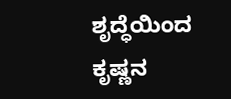ಶೃದ್ಧೆಯಿಂದ ಕೃಷ್ಣನ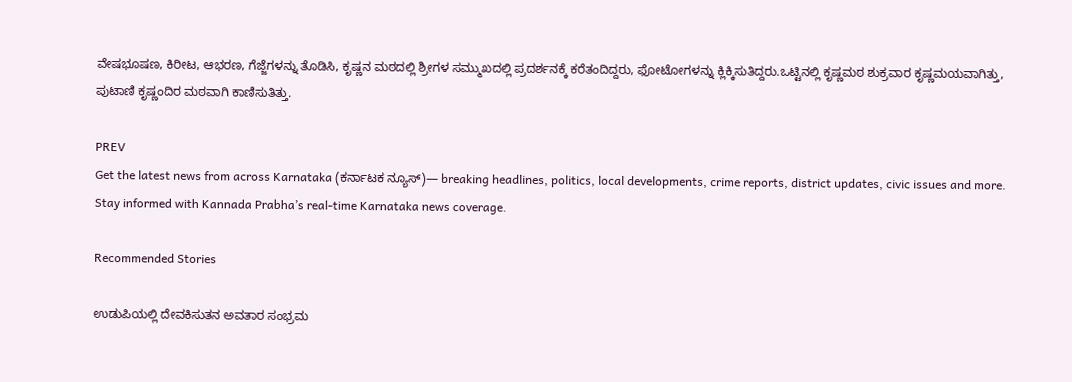ವೇಷಭೂಷಣ, ಕಿರೀಟ, ಆಭರಣ, ಗೆಜ್ಜೆಗಳನ್ನು ತೊಡಿಸಿ, ಕೃಷ್ಣನ ಮಠದಲ್ಲಿ ಶ್ರೀಗಳ ಸಮ್ಮುಖದಲ್ಲಿ ಪ್ರದರ್ಶನಕ್ಕೆ ಕರೆತಂದಿದ್ದರು, ಫೋಟೋಗಳನ್ನು ಕ್ಲಿಕ್ಕಿಸುತಿದ್ದರು.ಒಟ್ಟಿನಲ್ಲಿ ಕೃಷ್ಣಮಠ ಶುಕ್ರವಾರ ಕೃಷ್ಣಮಯವಾಗಿತ್ತು, ಪುಟಾಣಿ ಕೃಷ್ಣಂದಿರ ಮಠವಾಗಿ ಕಾಣಿಸುತಿತ್ತು.

PREV
Get the latest news from across Karnataka (ಕರ್ನಾಟಕ ನ್ಯೂಸ್)— breaking headlines, politics, local developments, crime reports, district updates, civic issues and more. Stay informed with Kannada Prabha’s real‑time Karnataka news coverage.

Recommended Stories

ಉಡುಪಿಯಲ್ಲಿ ದೇವಕಿಸುತನ ಅವತಾರ ಸಂಭ್ರಮ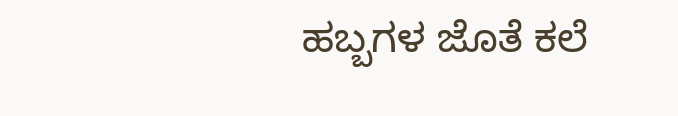ಹಬ್ಬಗಳ ಜೊತೆ ಕಲೆ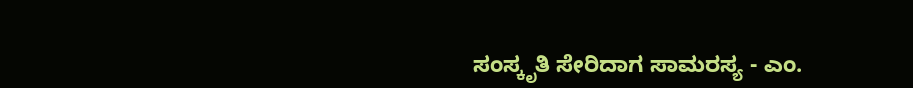ಸಂಸ್ಕೃತಿ ಸೇರಿದಾಗ ಸಾಮರಸ್ಯ - ಎಂ.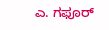ಎ. ಗಫೂರ್